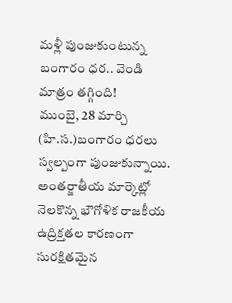మళ్లీ పుంజుకుంటున్న బంగారం ధర.. వెండి మాత్రం తగ్గింది!
ముంబై, 28 మార్చి (హి.స.)బంగారం ధరలు స్వల్పంగా పుంజుకున్నాయి. అంతర్జాతీయ మార్కెట్లో నెలకొన్న భౌగోళిక రాజకీయ ఉద్రిక్తతల కారణంగా సురక్షితమైన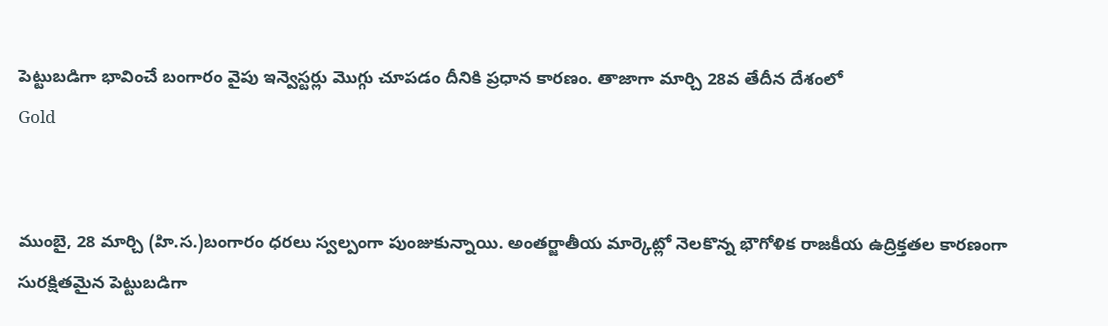పెట్టుబడిగా భావించే బంగారం వైపు ఇన్వెస్టర్లు మొగ్గు చూపడం దీనికి ప్రధాన కారణం. తాజాగా మార్చి 28వ తేదీన దేశంలో
Gold


ముంబై, 28 మార్చి (హి.స.)బంగారం ధరలు స్వల్పంగా పుంజుకున్నాయి. అంతర్జాతీయ మార్కెట్లో నెలకొన్న భౌగోళిక రాజకీయ ఉద్రిక్తతల కారణంగా సురక్షితమైన పెట్టుబడిగా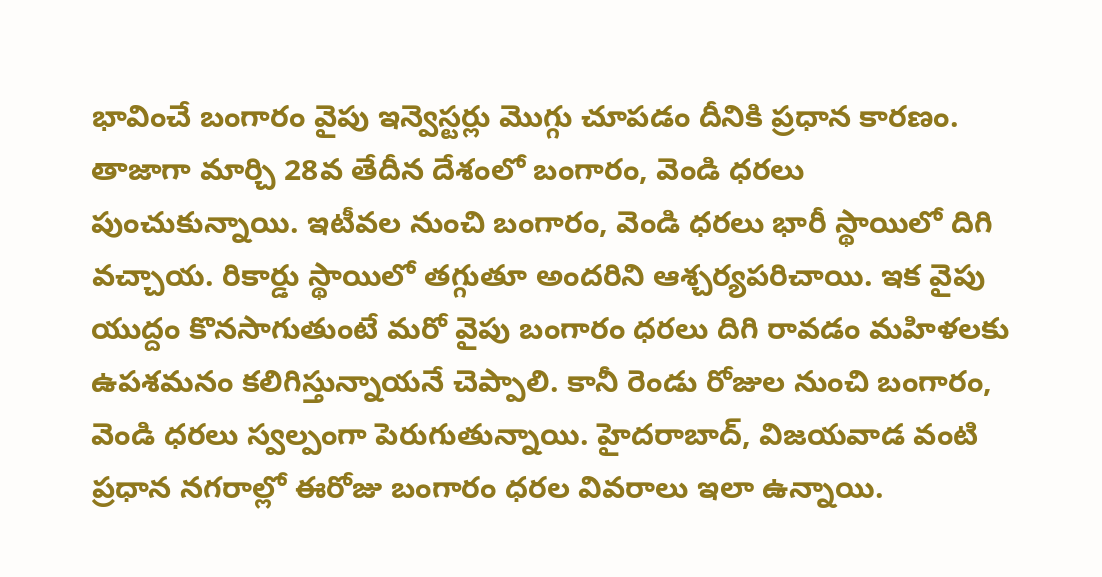భావించే బంగారం వైపు ఇన్వెస్టర్లు మొగ్గు చూపడం దీనికి ప్రధాన కారణం. తాజాగా మార్చి 28వ తేదీన దేశంలో బంగారం, వెండి ధరలు పుంచుకున్నాయి. ఇటీవల నుంచి బంగారం, వెండి ధరలు భారీ స్థాయిలో దిగి వచ్చాయ. రికార్డు స్థాయిలో తగ్గుతూ అందరిని ఆశ్చర్యపరిచాయి. ఇక వైపు యుద్దం కొనసాగుతుంటే మరో వైపు బంగారం ధరలు దిగి రావడం మహిళలకు ఉపశమనం కలిగిస్తున్నాయనే చెప్పాలి. కానీ రెండు రోజుల నుంచి బంగారం, వెండి ధరలు స్వల్పంగా పెరుగుతున్నాయి. హైదరాబాద్, విజయవాడ వంటి ప్రధాన నగరాల్లో ఈరోజు బంగారం ధరల వివరాలు ఇలా ఉన్నాయి.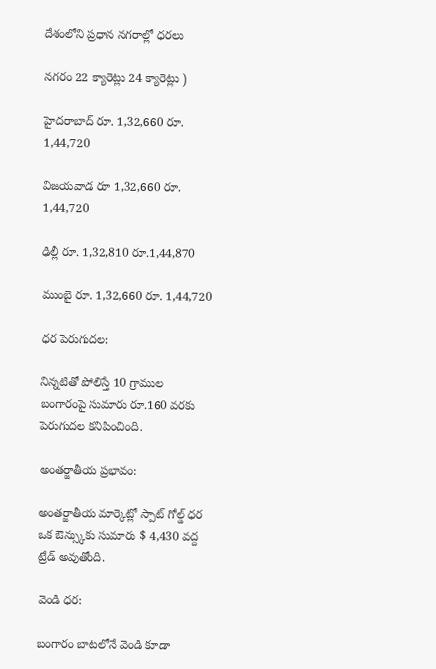దేశంలోని ప్రధాన నగరాల్లో ధరలు

నగరం 22 క్యారెట్లు 24 క్యారెట్లు )

హైదరాబాద్ రూ. 1,32,660 రూ. 1,44,720

విజయవాడ రూ 1,32,660 రూ. 1,44,720

ఢిల్లీ రూ. 1,32,810 రూ.1,44,870

ముంబై రూ. 1,32,660 రూ. 1,44,720

ధర పెరుగుదల:

నిన్నటితో పోలిస్తే 10 గ్రాముల బంగారంపై సుమారు రూ.160 వరకు పెరుగుదల కనిపించింది.

అంతర్జాతీయ ప్రభావం:

అంతర్జాతీయ మార్కెట్లో స్పాట్ గోల్డ్ ధర ఒక ఔన్స్కుకు సుమారు $ 4,430 వద్ద ట్రేడ్ అవుతోంది.

వెండి ధర:

బంగారం బాటలోనే వెండి కూడా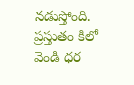నడుస్తోంది. ప్రస్తుతం కిలో వెండి ధర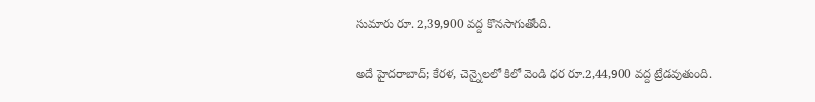సుమారు రూ. 2,39,900 వద్ద కొనసాగుతోంది.

అదే హైదరాబాద్; కేరళ, చెన్నైలలో కిలో వెండి ధర రూ.2,44,900 వద్ద ట్రేడవుతుంది.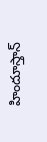హిందూస్తాన్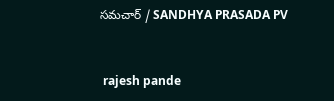సమచార్ / SANDHYA PRASADA PV


 rajesh pande